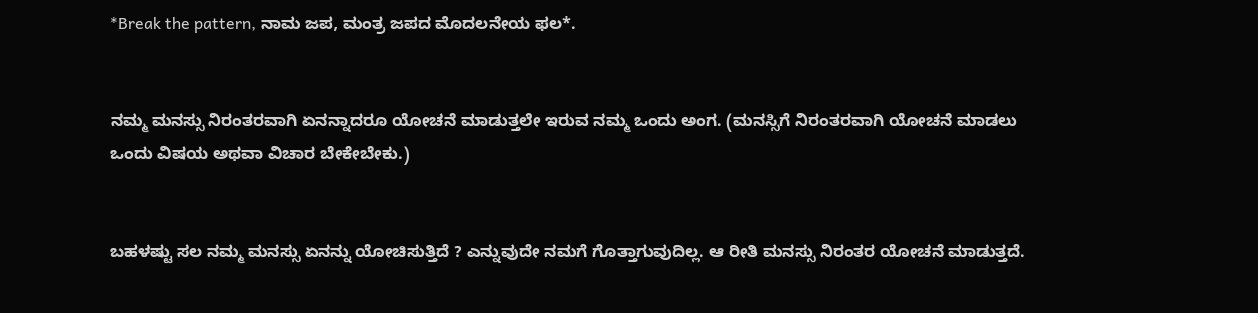*Break the pattern, ನಾಮ ಜಪ, ಮಂತ್ರ ಜಪದ ಮೊದಲನೇಯ ಫಲ*.


ನಮ್ಮ ಮನಸ್ಸು ನಿರಂತರವಾಗಿ ಏನನ್ನಾದರೂ ಯೋಚನೆ ಮಾಡುತ್ತಲೇ ಇರುವ ನಮ್ಮ ಒಂದು ಅಂಗ. (ಮನಸ್ಸಿಗೆ ನಿರಂತರವಾಗಿ ಯೋಚನೆ ಮಾಡಲು ಒಂದು ವಿಷಯ ಅಥವಾ ವಿಚಾರ ಬೇಕೇಬೇಕು.)


ಬಹಳಷ್ಟು ಸಲ ನಮ್ಮ ಮನಸ್ಸು ಏನನ್ನು ಯೋಚಿಸುತ್ತಿದೆ ? ಎನ್ನುವುದೇ ನಮಗೆ ಗೊತ್ತಾಗುವುದಿಲ್ಲ. ಆ ರೀತಿ ಮನಸ್ಸು ನಿರಂತರ ಯೋಚನೆ ಮಾಡುತ್ತದೆ.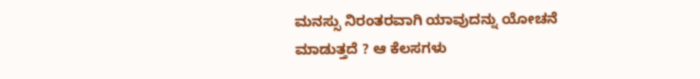ಮನಸ್ಸು ನಿರಂತರವಾಗಿ ಯಾವುದನ್ನು ಯೋಚನೆ ಮಾಡುತ್ತದೆ ? ಆ ಕೆಲಸಗಳು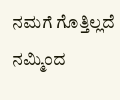ನಮಗೆ ಗೊತ್ತಿಲ್ಲದೆ ನಮ್ಮಿಂದ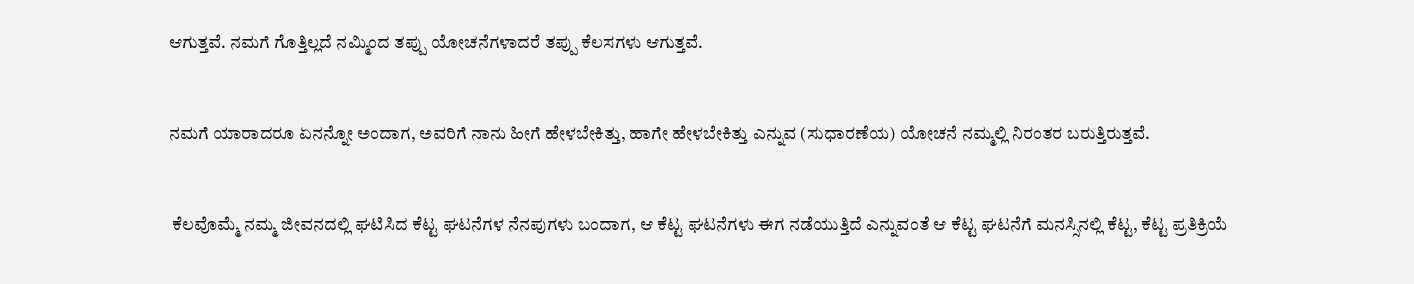ಆಗುತ್ತವೆ. ನಮಗೆ ಗೊತ್ತಿಲ್ಲದೆ ನಮ್ಮಿಂದ ತಪ್ಪು ಯೋಚನೆಗಳಾದರೆ ತಪ್ಪು ಕೆಲಸಗಳು ಆಗುತ್ತವೆ.


ನಮಗೆ ಯಾರಾದರೂ ಏನನ್ನೋ ಅಂದಾಗ, ಅವರಿಗೆ ನಾನು ಹೀಗೆ ಹೇಳಬೇಕಿತ್ತು, ಹಾಗೇ ಹೇಳಬೇಕಿತ್ತು ಎನ್ನುವ (ಸುಧಾರಣೆಯ) ಯೋಚನೆ ನಮ್ಮಲ್ಲಿ ನಿರಂತರ ಬರುತ್ತಿರುತ್ತವೆ.


 ಕೆಲವೊಮ್ಮೆ ನಮ್ಮ ಜೀವನದಲ್ಲಿ ಘಟಿಸಿದ ಕೆಟ್ಟ ಘಟನೆಗಳ ನೆನಪುಗಳು ಬಂದಾಗ, ಆ ಕೆಟ್ಟ ಘಟನೆಗಳು ಈಗ ನಡೆಯುತ್ತಿದೆ ಎನ್ನುವಂತೆ ಆ ಕೆಟ್ಟ ಘಟನೆಗೆ ಮನಸ್ಸಿನಲ್ಲಿ ಕೆಟ್ಟ, ಕೆಟ್ಟ ಪ್ರತಿಕ್ರಿಯೆ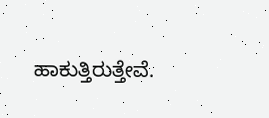ಹಾಕುತ್ತಿರುತ್ತೇವೆ.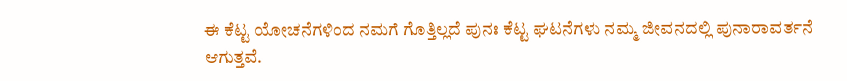ಈ ಕೆಟ್ಟ ಯೋಚನೆಗಳಿಂದ ನಮಗೆ ಗೊತ್ತಿಲ್ಲದೆ ಪುನಃ ಕೆಟ್ಟ ಘಟನೆಗಳು ನಮ್ಮ ಜೀವನದಲ್ಲಿ ಪುನಾರಾವರ್ತನೆ ಆಗುತ್ತವೆ.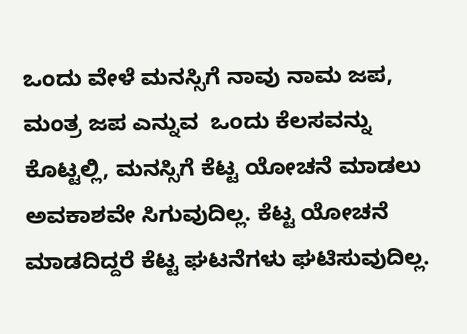ಒಂದು ವೇಳೆ ಮನಸ್ಸಿಗೆ ನಾವು ನಾಮ ಜಪ, ಮಂತ್ರ ಜಪ ಎನ್ನುವ  ಒಂದು ಕೆಲಸವನ್ನು ಕೊಟ್ಟಲ್ಲಿ, ಮನಸ್ಸಿಗೆ ಕೆಟ್ಟ ಯೋಚನೆ ಮಾಡಲು ಅವಕಾಶವೇ ಸಿಗುವುದಿಲ್ಲ. ಕೆಟ್ಟ ಯೋಚನೆ ಮಾಡದಿದ್ದರೆ ಕೆಟ್ಟ ಘಟನೆಗಳು ಘಟಿಸುವುದಿಲ್ಲ.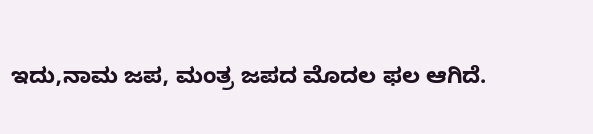ಇದು,ನಾಮ ಜಪ, ಮಂತ್ರ ಜಪದ ಮೊದಲ ಫಲ ಆಗಿದೆ.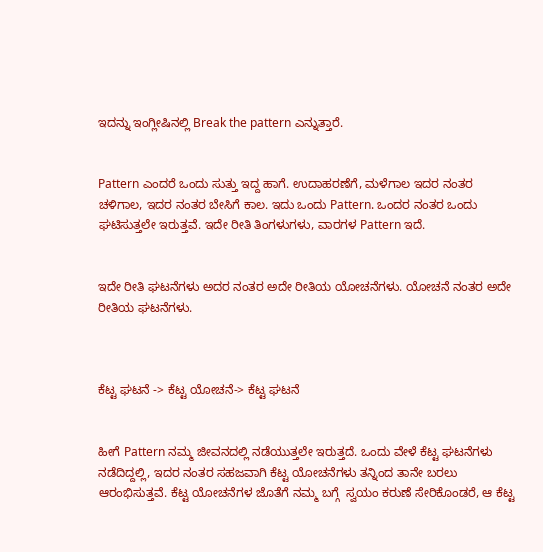ಇದನ್ನು ಇಂಗ್ಲೀಷಿನಲ್ಲಿ Break the pattern ಎನ್ನುತ್ತಾರೆ.


Pattern ಎಂದರೆ ಒಂದು ಸುತ್ತು ಇದ್ದ ಹಾಗೆ. ಉದಾಹರಣೆಗೆ, ಮಳೆಗಾಲ ಇದರ ನಂತರ ಚಳಿಗಾಲ, ಇದರ ನಂತರ ಬೇಸಿಗೆ ಕಾಲ. ಇದು ಒಂದು Pattern. ಒಂದರ ನಂತರ ಒಂದು ಘಟಿಸುತ್ತಲೇ ಇರುತ್ತವೆ. ಇದೇ ರೀತಿ ತಿಂಗಳುಗಳು, ವಾರಗಳ Pattern ಇದೆ.


ಇದೇ ರೀತಿ ಘಟನೆಗಳು ಅದರ ನಂತರ ಅದೇ ರೀತಿಯ ಯೋಚನೆಗಳು. ಯೋಚನೆ ನಂತರ ಅದೇ ರೀತಿಯ ಘಟನೆಗಳು.



ಕೆಟ್ಟ ಘಟನೆ -> ಕೆಟ್ಟ ಯೋಚನೆ-> ಕೆಟ್ಟ ಘಟನೆ


ಹೀಗೆ Pattern ನಮ್ಮ ಜೀವನದಲ್ಲಿ ನಡೆಯುತ್ತಲೇ ಇರುತ್ತದೆ. ಒಂದು ವೇಳೆ ಕೆಟ್ಟ ಘಟನೆಗಳು ನಡೆದಿದ್ದಲ್ಲಿ, ಇದರ ನಂತರ ಸಹಜವಾಗಿ ಕೆಟ್ಟ ಯೋಚನೆಗಳು ತನ್ನಿಂದ ತಾನೇ ಬರಲು ಆರಂಭಿಸುತ್ತವೆ. ಕೆಟ್ಟ ಯೋಚನೆಗಳ ಜೊತೆಗೆ ನಮ್ಮ ಬಗ್ಗೆ  ಸ್ವಯಂ ಕರುಣೆ ಸೇರಿಕೊಂಡರೆ, ಆ ಕೆಟ್ಟ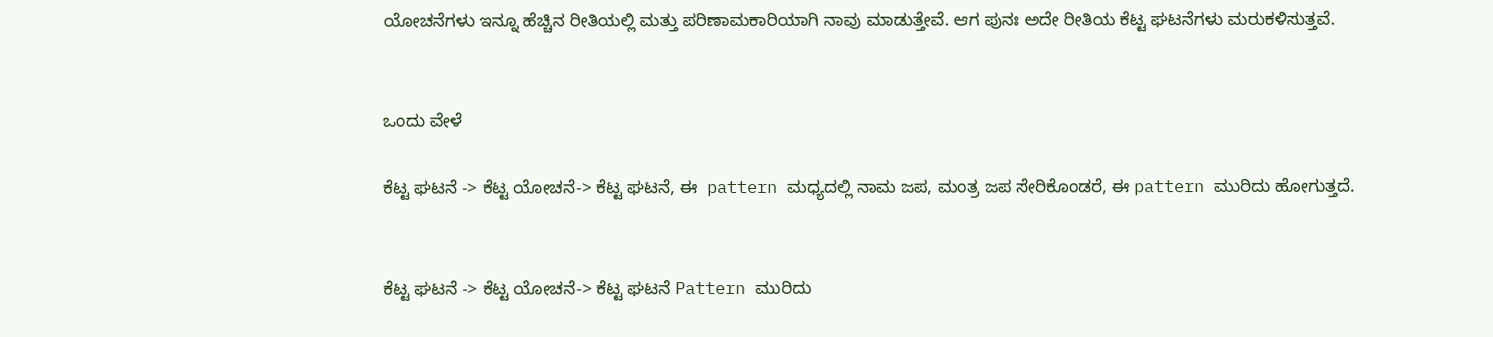ಯೋಚನೆಗಳು ಇನ್ನೂ ಹೆಚ್ಚಿನ ರೀತಿಯಲ್ಲಿ ಮತ್ತು ಪರಿಣಾಮಕಾರಿಯಾಗಿ ನಾವು ಮಾಡುತ್ತೇವೆ. ಆಗ ಪುನಃ ಅದೇ ರೀತಿಯ ಕೆಟ್ಟ ಘಟನೆಗಳು ಮರುಕಳಿಸುತ್ತವೆ.


ಒಂದು ವೇಳೆ

ಕೆಟ್ಟ ಘಟನೆ -> ಕೆಟ್ಟ ಯೋಚನೆ-> ಕೆಟ್ಟ ಘಟನೆ, ಈ  pattern ಮಧ್ಯದಲ್ಲಿ ನಾಮ ಜಪ, ಮಂತ್ರ ಜಪ‌ ಸೇರಿಕೊಂಡರೆ, ಈ pattern ಮುರಿದು ಹೋಗುತ್ತದೆ.


ಕೆಟ್ಟ ಘಟನೆ -> ಕೆಟ್ಟ ಯೋಚನೆ-> ಕೆಟ್ಟ ಘಟನೆ Pattern ಮುರಿದು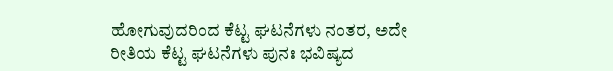ಹೋಗುವುದರಿಂದ ಕೆಟ್ಟ ಘಟನೆಗಳು ನಂತರ, ಅದೇ ರೀತಿಯ ಕೆಟ್ಟ ಘಟನೆಗಳು ಪುನಃ ಭವಿಷ್ಯದ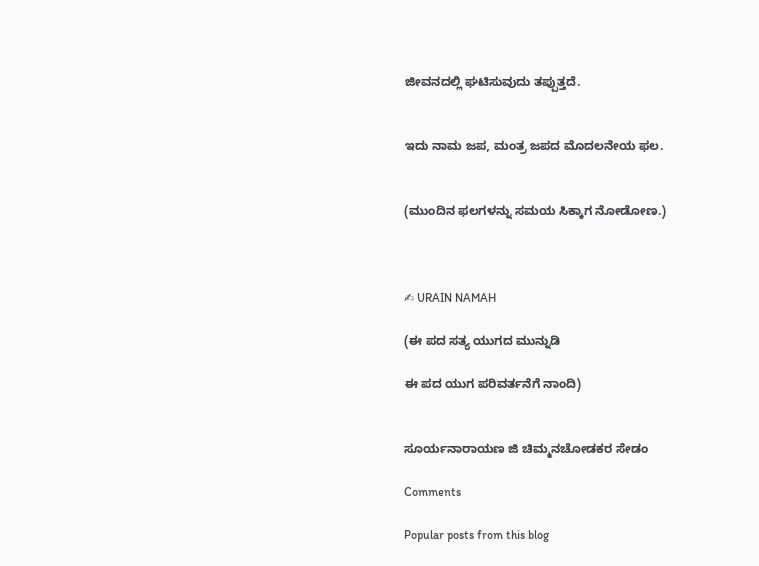ಜೀವನದಲ್ಲಿ ಘಟಿಸುವುದು ತಪ್ಪುತ್ತದೆ.


ಇದು ನಾಮ ಜಪ, ಮಂತ್ರ ಜಪದ ಮೊದಲನೇಯ ಫಲ.


(ಮುಂದಿನ ಫಲಗಳನ್ನು ಸಮಯ ಸಿಕ್ಕಾಗ ನೋಡೋಣ.)



✍ URAIN NAMAH

(ಈ ಪದ ಸತ್ಯ ಯುಗದ ಮುನ್ನುಡಿ

ಈ ಪದ ಯುಗ ಪರಿವರ್ತನೆಗೆ ನಾಂದಿ)


ಸೂರ್ಯನಾರಾಯಣ ಜಿ ಚಿಮ್ಮನಚೋಡಕರ ಸೇಡಂ

Comments

Popular posts from this blog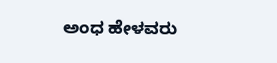ಅಂಧ ಹೇಳವರು